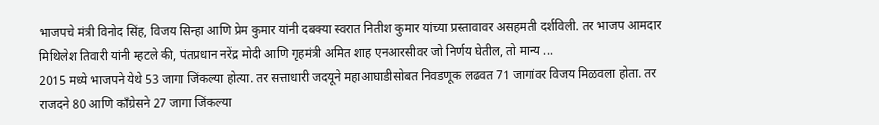भाजपचे मंत्री विनोद सिंह, विजय सिन्हा आणि प्रेम कुमार यांनी दबक्या स्वरात नितीश कुमार यांच्या प्रस्तावावर असहमती दर्शविली. तर भाजप आमदार मिथिलेश तिवारी यांनी म्हटले की, पंतप्रधान नरेंद्र मोदी आणि गृहमंत्री अमित शाह एनआरसीवर जो निर्णय घेतील, तो मान्य ...
2015 मध्ये भाजपने येथे 53 जागा जिंकल्या होत्या. तर सत्ताधारी जदयूने महाआघाडीसोबत निवडणूक लढवत 71 जागांवर विजय मिळवला होता. तर राजदने 80 आणि काँग्रेसने 27 जागा जिंकल्या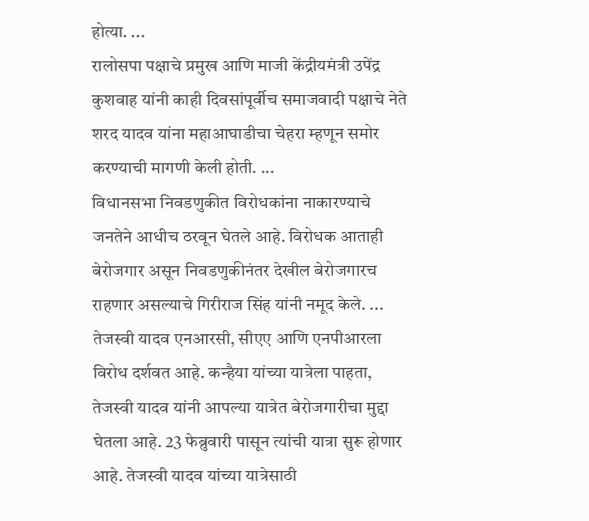होत्या. ...
रालोसपा पक्षाचे प्रमुख आणि माजी केंद्रीयमंत्री उपेंद्र कुशवाह यांनी काही दिवसांपूर्वीच समाजवादी पक्षाचे नेते शरद यादव यांना महाआघाडीचा चेहरा म्हणून समोर करण्याची मागणी केली होती. ...
विधानसभा निवडणुकीत विरोधकांना नाकारण्याचे जनतेने आधीच ठरवून घेतले आहे. विरोधक आताही बेरोजगार असून निवडणुकीनंतर देखील बेरोजगारच राहणार असल्याचे गिरीराज सिंह यांनी नमूद केले. ...
तेजस्वी यादव एनआरसी, सीएए आणि एनपीआरला विरोध दर्शवत आहे. कन्हैया यांच्या यात्रेला पाहता, तेजस्वी यादव यांनी आपल्या यात्रेत बेरोजगारीचा मुद्दा घेतला आहे. 23 फेब्रुवारी पासून त्यांची यात्रा सुरू होणार आहे. तेजस्वी यादव यांच्या यात्रेसाठी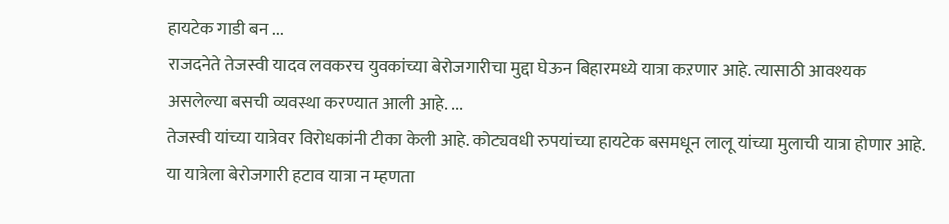हायटेक गाडी बन ...
राजदनेते तेजस्वी यादव लवकरच युवकांच्या बेरोजगारीचा मुद्दा घेऊन बिहारमध्ये यात्रा कऱणार आहे. त्यासाठी आवश्यक असलेल्या बसची व्यवस्था करण्यात आली आहे. ...
तेजस्वी यांच्या यात्रेवर विरोधकांनी टीका केली आहे. कोट्यवधी रुपयांच्या हायटेक बसमधून लालू यांच्या मुलाची यात्रा होणार आहे. या यात्रेला बेरोजगारी हटाव यात्रा न म्हणता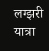लग्झरी यात्रा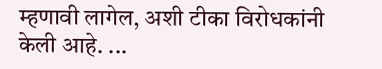म्हणावी लागेल, अशी टीका विरोधकांनी केली आहे. ...